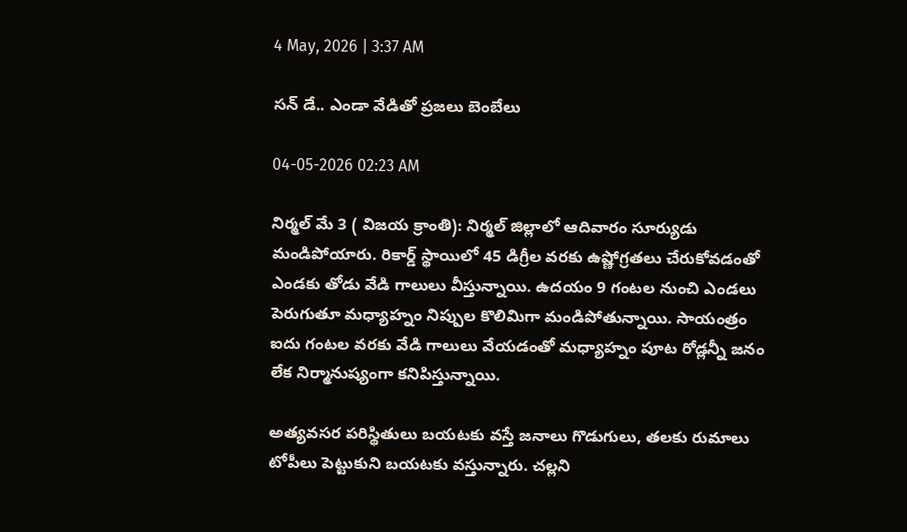4 May, 2026 | 3:37 AM

సన్ డే.. ఎండా వేడితో ప్రజలు బెంబేలు

04-05-2026 02:23 AM

నిర్మల్ మే 3 ( విజయ క్రాంతి): నిర్మల్ జిల్లాలో ఆదివారం సూర్యుడు మండిపోయారు. రికార్డ్ స్థాయిలో 45 డిగ్రీల వరకు ఉష్ణోగ్రతలు చేరుకోవడంతో ఎండకు తోడు వేడి గాలులు వీస్తున్నాయి. ఉదయం 9 గంటల నుంచి ఎండలు పెరుగుతూ మధ్యాహ్నం నిప్పుల కొలిమిగా మండిపోతున్నాయి. సాయంత్రం ఐదు గంటల వరకు వేడి గాలులు వేయడంతో మధ్యాహ్నం పూట రోడ్లన్నీ జనం లేక నిర్మానుష్యంగా కనిపిస్తున్నాయి.

అత్యవసర పరిస్థితులు బయటకు వస్తే జనాలు గొడుగులు, తలకు రుమాలు టోపీలు పెట్టుకుని బయటకు వస్తున్నారు. చల్లని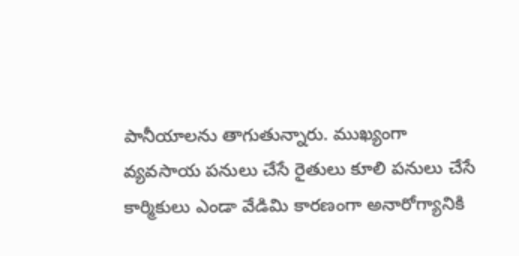పానీయాలను తాగుతున్నారు. ముఖ్యంగా వ్యవసాయ పనులు చేసే రైతులు కూలి పనులు చేసే కార్మికులు ఎండా వేడిమి కారణంగా అనారోగ్యానికి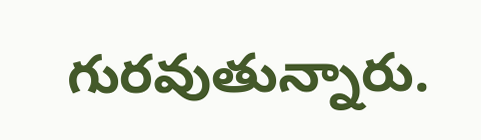గురవుతున్నారు.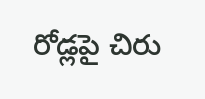రోడ్లపై చిరు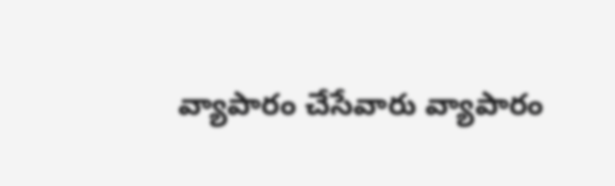వ్యాపారం చేసేవారు వ్యాపారం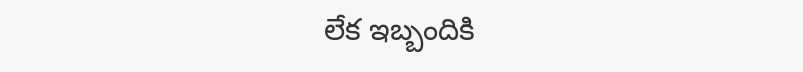లేక ఇబ్బందికి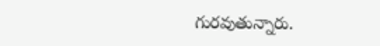గురవుతున్నారు.